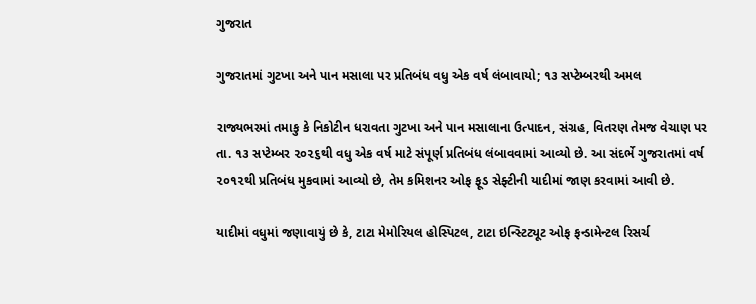ગુજરાત

ગુજરાતમાં ગુટખા અને પાન મસાલા પર પ્રતિબંધ વધુ એક વર્ષ લંબાવાયો; ૧૩ સપ્ટેમ્બરથી અમલ

રાજ્યભરમાં તમાકુ કે નિકોટીન ધરાવતા ગુટખા અને પાન મસાલાના ઉત્પાદન, સંગ્રહ, વિતરણ તેમજ વેચાણ પર તા. ૧૩ સપ્ટેમ્બર ૨૦૨૬થી વધુ એક વર્ષ માટે સંપૂર્ણ પ્રતિબંધ લંબાવવામાં આવ્યો છે. આ સંદર્ભે ગુજરાતમાં વર્ષ ૨૦૧૨થી પ્રતિબંધ મુકવામાં આવ્યો છે, તેમ કમિશનર ઓફ ફૂડ સેફ્ટીની યાદીમાં જાણ કરવામાં આવી છે.

યાદીમાં વધુમાં જણાવાયું છે કે, ટાટા મેમોરિયલ હોસ્પિટલ, ટાટા ઇન્સ્ટિટ્યૂટ ઓફ ફન્ડામેન્ટલ રિસર્ચ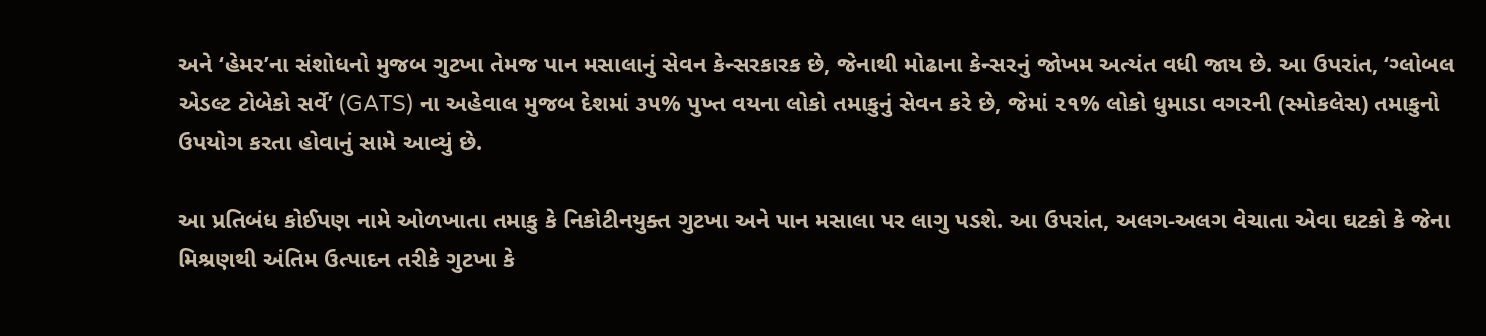અને ‘હેમર’ના સંશોધનો મુજબ ગુટખા તેમજ પાન મસાલાનું સેવન કેન્સરકારક છે, જેનાથી મોઢાના કેન્સરનું જોખમ અત્યંત વધી જાય છે. આ ઉપરાંત, ‘ગ્લોબલ એડલ્ટ ટોબેકો સર્વે’ (GATS) ના અહેવાલ મુજબ દેશમાં ૩૫% પુખ્ત વયના લોકો તમાકુનું સેવન કરે છે, જેમાં ૨૧% લોકો ધુમાડા વગરની (સ્મોકલેસ) તમાકુનો ઉપયોગ કરતા હોવાનું સામે આવ્યું છે.

આ પ્રતિબંધ કોઈપણ નામે ઓળખાતા તમાકુ કે નિકોટીનયુક્ત ગુટખા અને પાન મસાલા પર લાગુ પડશે. આ ઉપરાંત, અલગ-અલગ વેચાતા એવા ઘટકો કે જેના મિશ્રણથી અંતિમ ઉત્પાદન તરીકે ગુટખા કે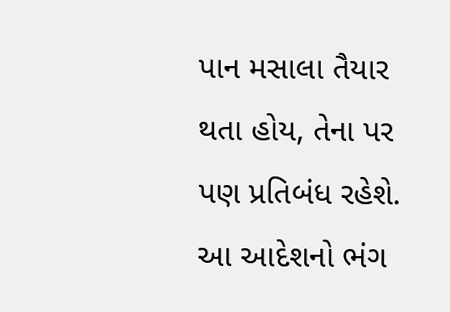પાન મસાલા તૈયાર થતા હોય, તેના પર પણ પ્રતિબંધ રહેશે. આ આદેશનો ભંગ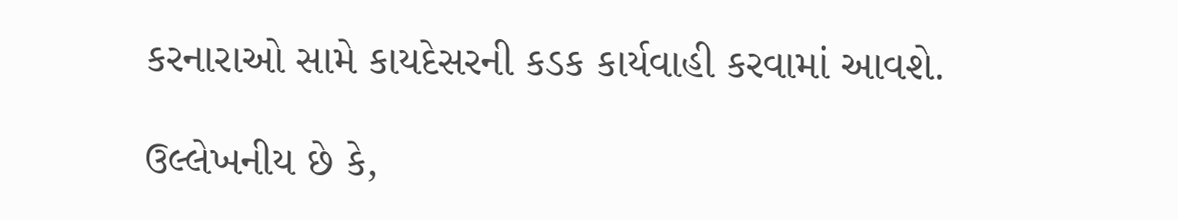કરનારાઓ સામે કાયદેસરની કડક કાર્યવાહી કરવામાં આવશે.

ઉલ્લેખનીય છે કે,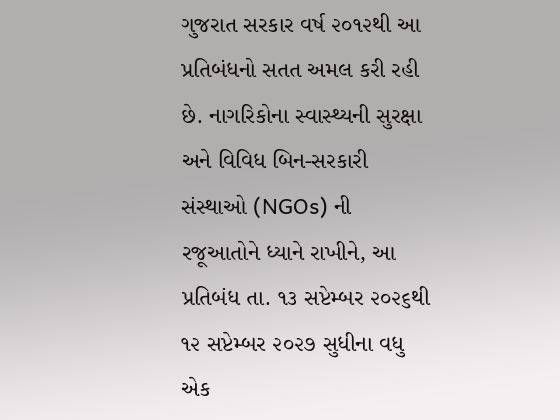ગુજરાત સરકાર વર્ષ ૨૦૧૨થી આ પ્રતિબંધનો સતત અમલ કરી રહી છે. નાગરિકોના સ્વાસ્થ્યની સુરક્ષા અને વિવિધ બિન-સરકારી સંસ્થાઓ (NGOs) ની રજૂઆતોને ધ્યાને રાખીને, આ પ્રતિબંધ તા. ૧૩ સપ્ટેમ્બર ૨૦૨૬થી ૧૨ સપ્ટેમ્બર ૨૦૨૭ સુધીના વધુ એક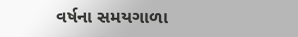વર્ષના સમયગાળા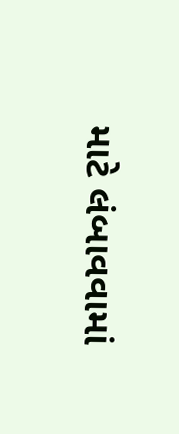માટે લંબાવવામાં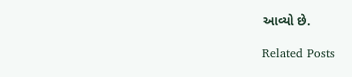આવ્યો છે.

Related Posts